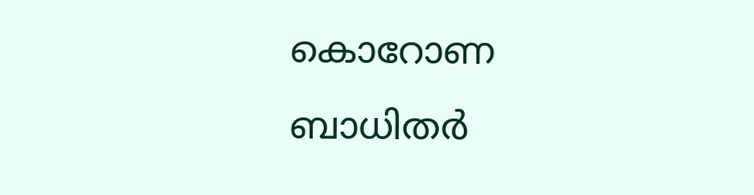കൊറോണ ബാധിതര്‍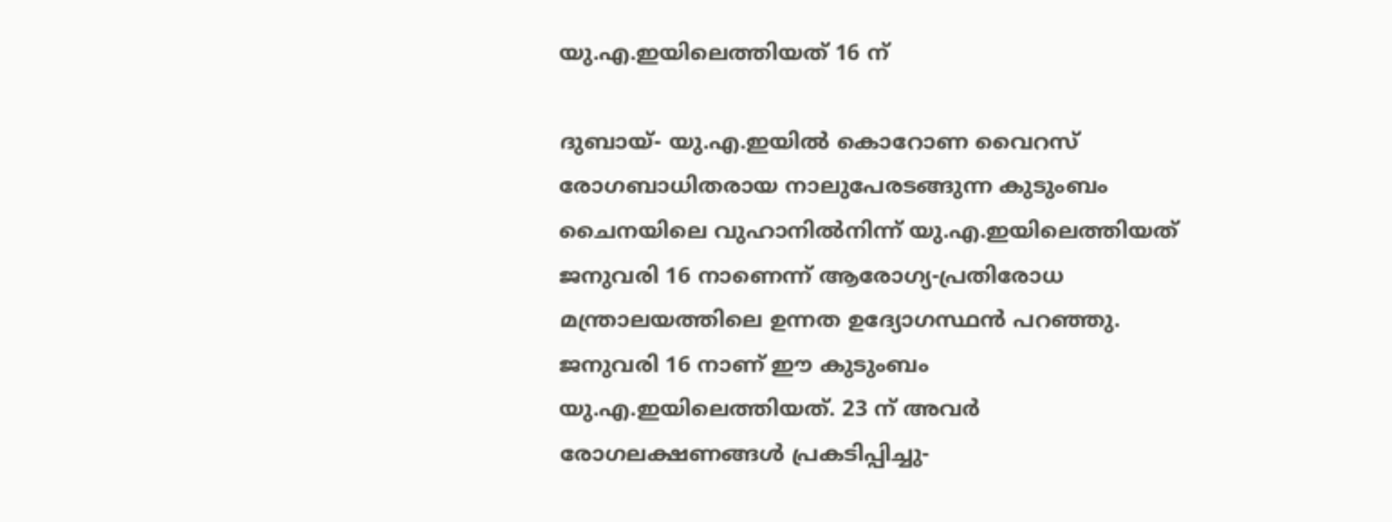യു.എ.ഇയിലെത്തിയത് 16 ന്

ദുബായ്- യു.എ.ഇയില്‍ കൊറോണ വൈറസ് രോഗബാധിതരായ നാലുപേരടങ്ങുന്ന കുടുംബം ചൈനയിലെ വുഹാനില്‍നിന്ന് യു.എ.ഇയിലെത്തിയത് ജനുവരി 16 നാണെന്ന് ആരോഗ്യ-പ്രതിരോധ മന്ത്രാലയത്തിലെ ഉന്നത ഉദ്യോഗസ്ഥന്‍ പറഞ്ഞു.
ജനുവരി 16 നാണ് ഈ കുടുംബം യു.എ.ഇയിലെത്തിയത്. 23 ന് അവര്‍ രോഗലക്ഷണങ്ങള്‍ പ്രകടിപ്പിച്ചു-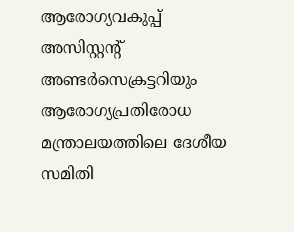ആരോഗ്യവകുപ്പ് അസിസ്റ്റന്റ് അണ്ടര്‍സെക്രട്ടറിയും ആരോഗ്യപ്രതിരോധ മന്ത്രാലയത്തിലെ ദേശീയ സമിതി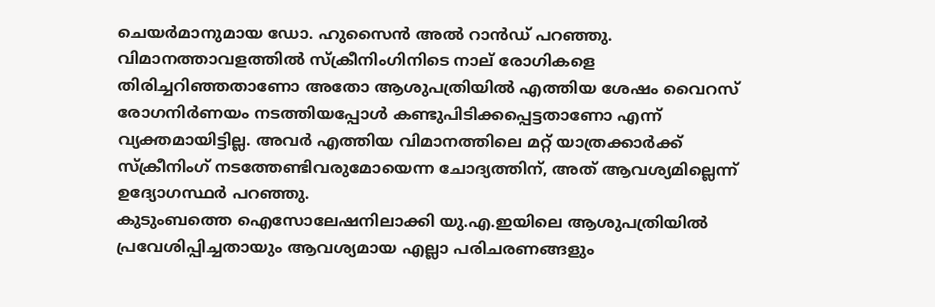ചെയര്‍മാനുമായ ഡോ. ഹുസൈന്‍ അല്‍ റാന്‍ഡ് പറഞ്ഞു.
വിമാനത്താവളത്തില്‍ സ്‌ക്രീനിംഗിനിടെ നാല് രോഗികളെ തിരിച്ചറിഞ്ഞതാണോ അതോ ആശുപത്രിയില്‍ എത്തിയ ശേഷം വൈറസ് രോഗനിര്‍ണയം നടത്തിയപ്പോള്‍ കണ്ടുപിടിക്കപ്പെട്ടതാണോ എന്ന് വ്യക്തമായിട്ടില്ല. അവര്‍ എത്തിയ വിമാനത്തിലെ മറ്റ് യാത്രക്കാര്‍ക്ക് സ്‌ക്രീനിംഗ് നടത്തേണ്ടിവരുമോയെന്ന ചോദ്യത്തിന്, അത് ആവശ്യമില്ലെന്ന് ഉദ്യോഗസ്ഥര്‍ പറഞ്ഞു.
കുടുംബത്തെ ഐസോലേഷനിലാക്കി യു.എ.ഇയിലെ ആശുപത്രിയില്‍ പ്രവേശിപ്പിച്ചതായും ആവശ്യമായ എല്ലാ പരിചരണങ്ങളും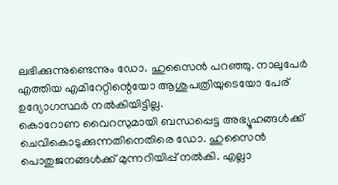ലഭിക്കുന്നുണ്ടെന്നും ഡോ. ഹുസൈന്‍ പറഞ്ഞു. നാലുപേര്‍ എത്തിയ എമിറേറ്റിന്റെയോ ആശുപത്രിയുടെയോ പേര് ഉദ്യോഗസ്ഥര്‍ നല്‍കിയിട്ടില്ല.
കൊറോണ വൈറസുമായി ബന്ധപ്പെട്ട അഭ്യൂഹങ്ങള്‍ക്ക് ചെവികൊടുക്കുന്നതിനെതിരെ ഡോ. ഹുസൈന്‍ പൊതുജനങ്ങള്‍ക്ക് മുന്നറിയിപ്പ് നല്‍കി. എല്ലാ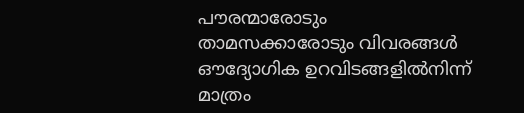പൗരന്മാരോടും താമസക്കാരോടും വിവരങ്ങള്‍ ഔദ്യോഗിക ഉറവിടങ്ങളില്‍നിന്ന് മാത്രം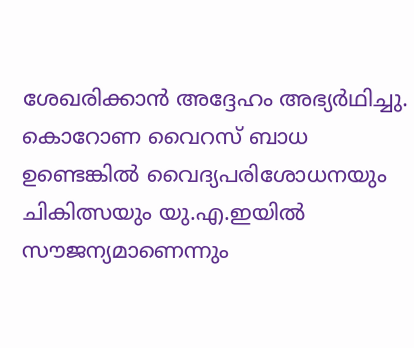ശേഖരിക്കാന്‍ അദ്ദേഹം അഭ്യര്‍ഥിച്ചു.
കൊറോണ വൈറസ് ബാധ ഉണ്ടെങ്കില്‍ വൈദ്യപരിശോധനയും ചികിത്സയും യു.എ.ഇയില്‍ സൗജന്യമാണെന്നും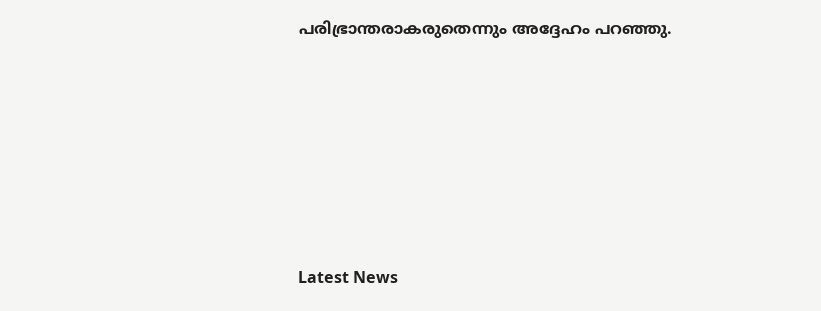പരിഭ്രാന്തരാകരുതെന്നും അദ്ദേഹം പറഞ്ഞു.







Latest News